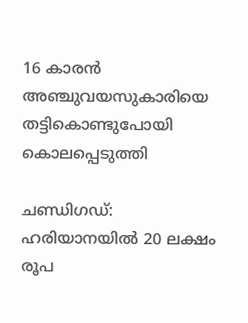16 കാരന്‍ അഞ്ചുവയസുകാരിയെ തട്ടികൊണ്ടുപോയി കൊലപ്പെടുത്തി

ചണ്ഡിഗഡ്: ഹരിയാനയില്‍ 20 ലക്ഷം രൂപ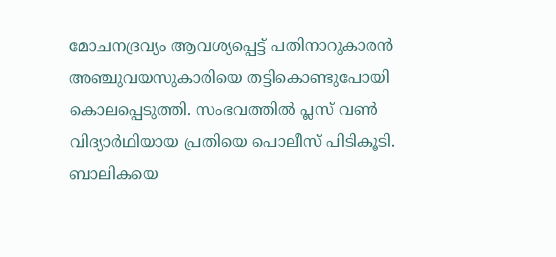മോചനദ്രവ്യം ആവശ്യപ്പെട്ട് പതിനാറുകാരന്‍ അഞ്ചുവയസുകാരിയെ തട്ടികൊണ്ടുപോയി കൊലപ്പെടുത്തി. സംഭവത്തില്‍ പ്ലസ് വണ്‍ വിദ്യാര്‍ഥിയായ പ്രതിയെ പൊലീസ് പിടികൂടി. ബാലികയെ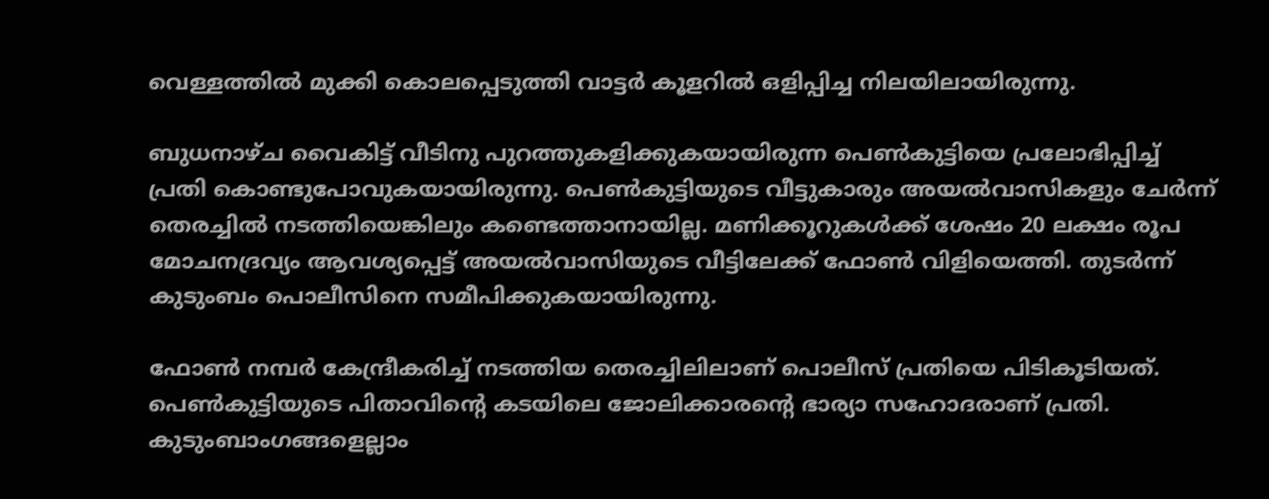വെള്ളത്തില്‍ മുക്കി കൊലപ്പെടുത്തി വാട്ടര്‍ കൂളറില്‍ ഒളിപ്പിച്ച നിലയിലായിരുന്നു.

ബുധനാഴ്ച വൈകിട്ട് വീടിനു പുറത്തുകളിക്കുകയായിരുന്ന പെണ്‍കുട്ടിയെ പ്രലോഭിപ്പിച്ച് പ്രതി കൊണ്ടുപോവുകയായിരുന്നു. പെണ്‍കുട്ടിയുടെ വീട്ടുകാരും അയല്‍വാസികളും ചേര്‍ന്ന് തെരച്ചില്‍ നടത്തിയെങ്കിലും കണ്ടെത്താനായില്ല. മണിക്കൂറുകള്‍ക്ക് ശേഷം 20 ലക്ഷം രൂപ മോചനദ്രവ്യം ആവശ്യപ്പെട്ട് അയല്‍വാസിയുടെ വീട്ടിലേക്ക് ഫോണ്‍ വിളിയെത്തി. തുടര്‍ന്ന് കുടുംബം പൊലീസിനെ സമീപിക്കുകയായിരുന്നു.

ഫോണ്‍ നമ്പര്‍ കേന്ദ്രീകരിച്ച് നടത്തിയ തെരച്ചിലിലാണ് പൊലീസ് പ്രതിയെ പിടികൂടിയത്. പെണ്‍കുട്ടിയുടെ പിതാവിന്റെ കടയിലെ ജോലിക്കാരന്റെ ഭാര്യാ സഹോദരാണ് പ്രതി. കുടുംബാംഗങ്ങളെല്ലാം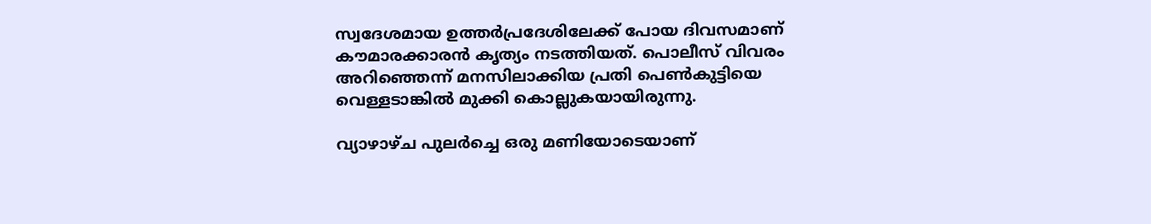സ്വദേശമായ ഉത്തര്‍പ്രദേശിലേക്ക് പോയ ദിവസമാണ് കൗമാരക്കാരന്‍ കൃത്യം നടത്തിയത്. പൊലീസ് വിവരം അറിഞ്ഞെന്ന് മനസിലാക്കിയ പ്രതി പെണ്‍കുട്ടിയെ വെള്ളടാങ്കില്‍ മുക്കി കൊല്ലുകയായിരുന്നു.

വ്യാഴാഴ്ച പുലര്‍ച്ചെ ഒരു മണിയോടെയാണ്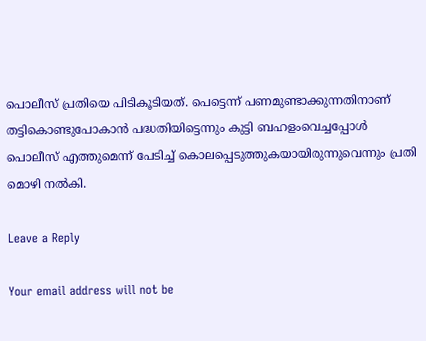പൊലീസ് പ്രതിയെ പിടികൂടിയത്. പെട്ടെന്ന് പണമുണ്ടാക്കുന്നതിനാണ് തട്ടികൊണ്ടുപോകാന്‍ പദ്ധതിയിട്ടെന്നും കുട്ടി ബഹളംവെച്ചപ്പോള്‍ പൊലീസ് എത്തുമെന്ന് പേടിച്ച് കൊലപ്പെടുത്തുകയായിരുന്നുവെന്നും പ്രതി മൊഴി നല്‍കി.

Leave a Reply

Your email address will not be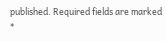published. Required fields are marked *